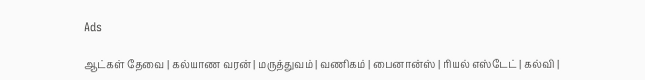Ads

ஆட்கள் தேவை | கல்யாண வரன் | மருத்துவம் | வணிகம் | பைனான்ஸ் | ரியல் எஸ்டேட் | கல்வி |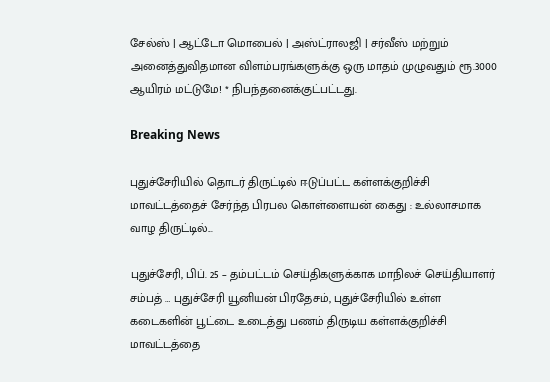சேல்ஸ் | ஆட்டோ மொபைல் | அஸ்ட்ராலஜி | சர்வீஸ் மற்றும் அனைத்துவிதமான விளம்பரங்களுக்கு ஒரு மாதம் முழுவதும் ரூ.3000 ஆயிரம் மட்டுமே! * நிபந்தனைக்குட்பட்டது.

Breaking News

புதுச்சேரியில் தொடர் திருட்டில் ஈடுப்பட்ட கள்ளக்குறிச்சி மாவட்டத்தைச் சேர்ந்த பிரபல கொள்ளையன் கைது : உல்லாசமாக வாழ திருட்டில்...

புதுச்சேரி, பிப். 25 – தம்பட்டம் செய்திகளுக்காக மாநிலச் செய்தியாளர் சம்பத் … புதுச்சேரி யூனியன் பிரதேசம், புதுச்சேரியில் உள்ள கடைகளின் பூட்டை உடைத்து பணம் திருடிய கள்ளக்குறிச்சி மாவட்டத்தை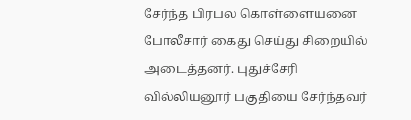சேர்ந்த பிரபல கொள்ளையனை போலீசார் கைது செய்து சிறையில் அடைத்தனர். புதுச்சேரி வில்லியனூர் பகுதியை சேர்ந்தவர்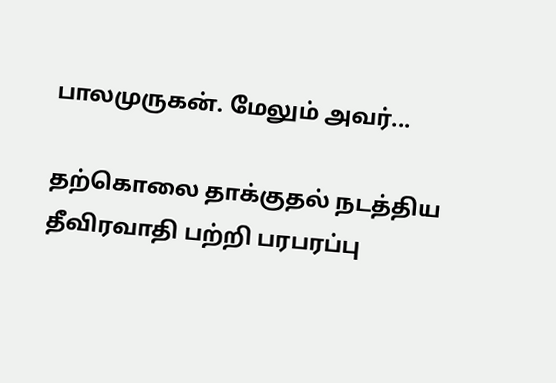பாலமுருகன். மேலும் அவர்...

தற்கொலை தாக்குதல் நடத்திய தீவிரவாதி பற்றி பரபரப்பு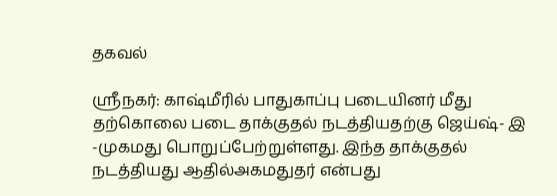தகவல்

ஸ்ரீநகர்: காஷ்மீரில் பாதுகாப்பு படையினர் மீது தற்கொலை படை தாக்குதல் நடத்தியதற்கு ஜெய்ஷ்- இ -முகமது பொறுப்பேற்றுள்ளது. இந்த தாக்குதல் நடத்தியது ஆதில்அகமதுதர் என்பது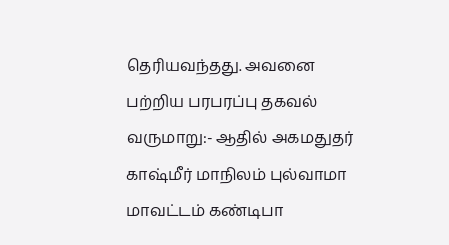தெரியவந்தது. அவனை பற்றிய பரபரப்பு தகவல் வருமாறு:- ஆதில் அகமதுதர் காஷ்மீர் மாநிலம் புல்வாமா மாவட்டம் கண்டிபா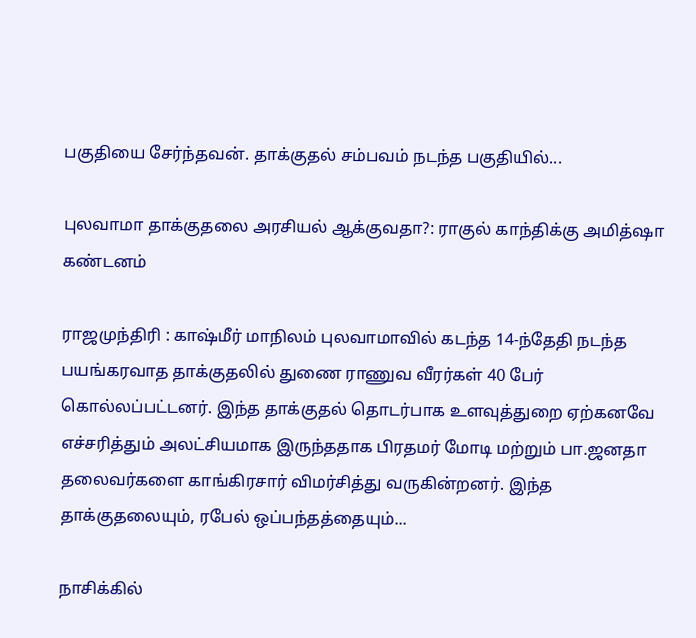பகுதியை சேர்ந்தவன். தாக்குதல் சம்பவம் நடந்த பகுதியில்...

புலவாமா தாக்குதலை அரசியல் ஆக்குவதா?: ராகுல் காந்திக்கு அமித்ஷா கண்டனம்

ராஜமுந்திரி : காஷ்மீர் மாநிலம் புலவாமாவில் கடந்த 14-ந்தேதி நடந்த பயங்கரவாத தாக்குதலில் துணை ராணுவ வீரர்கள் 40 பேர் கொல்லப்பட்டனர். இந்த தாக்குதல் தொடர்பாக உளவுத்துறை ஏற்கனவே எச்சரித்தும் அலட்சியமாக இருந்ததாக பிரதமர் மோடி மற்றும் பா.ஜனதா தலைவர்களை காங்கிரசார் விமர்சித்து வருகின்றனர். இந்த தாக்குதலையும், ரபேல் ஒப்பந்தத்தையும்...

நாசிக்கில்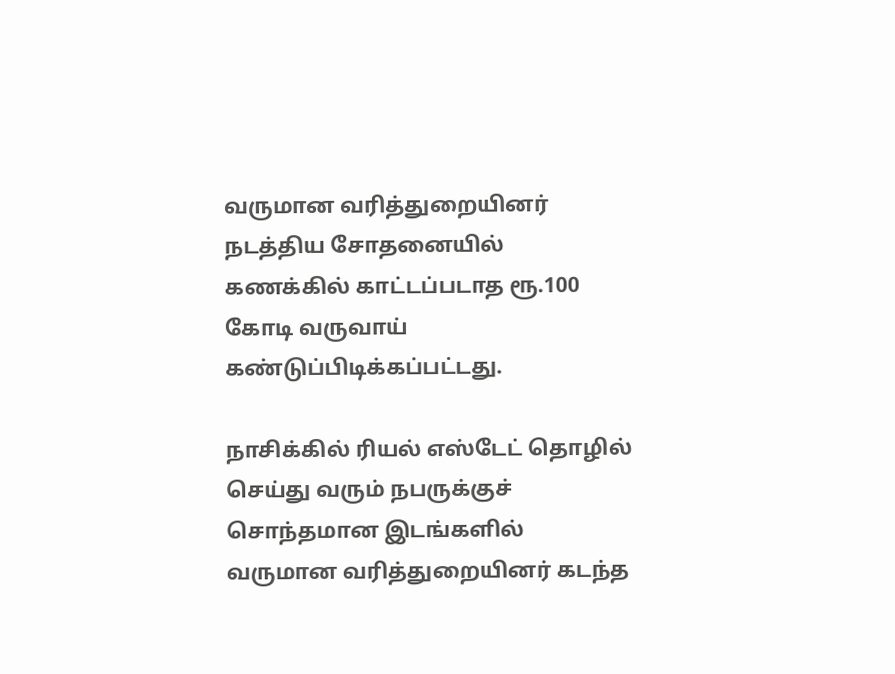வருமான வரித்துறையினர் நடத்திய சோதனையில் கணக்கில் காட்டப்படாத ரூ.100 கோடி வருவாய் கண்டுப்பிடிக்கப்பட்டது.

நாசிக்கில் ரியல் எஸ்டேட் தொழில் செய்து வரும் நபருக்குச் சொந்தமான இடங்களில் வருமான வரித்துறையினர் கடந்த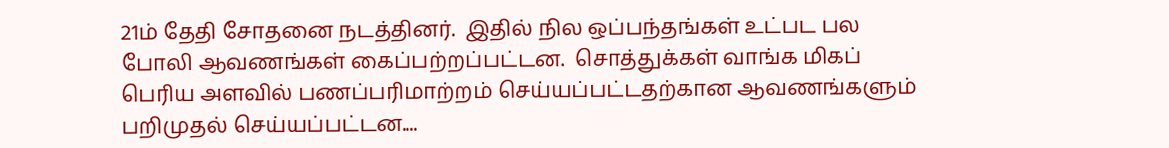21ம் தேதி சோதனை நடத்தினர்.  இதில் நில ஒப்பந்தங்கள் உட்பட பல போலி ஆவணங்கள் கைப்பற்றப்பட்டன.  சொத்துக்கள் வாங்க மிகப் பெரிய அளவில் பணப்பரிமாற்றம் செய்யப்பட்டதற்கான ஆவணங்களும் பறிமுதல் செய்யப்பட்டன....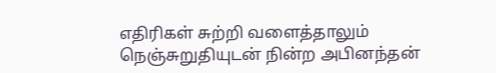எதிரிகள் சுற்றி வளைத்தாலும் நெஞ்சுறுதியுடன் நின்ற அபினந்தன்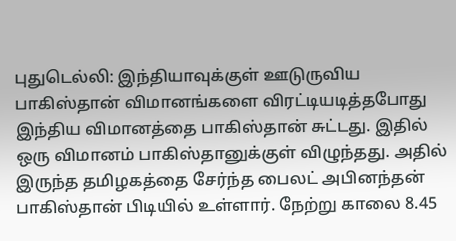புதுடெல்லி: இந்தியாவுக்குள் ஊடுருவிய பாகிஸ்தான் விமானங்களை விரட்டியடித்தபோது இந்திய விமானத்தை பாகிஸ்தான் சுட்டது. இதில் ஒரு விமானம் பாகிஸ்தானுக்குள் விழுந்தது. அதில் இருந்த தமிழகத்தை சேர்ந்த பைலட் அபினந்தன் பாகிஸ்தான் பிடியில் உள்ளார். நேற்று காலை 8.45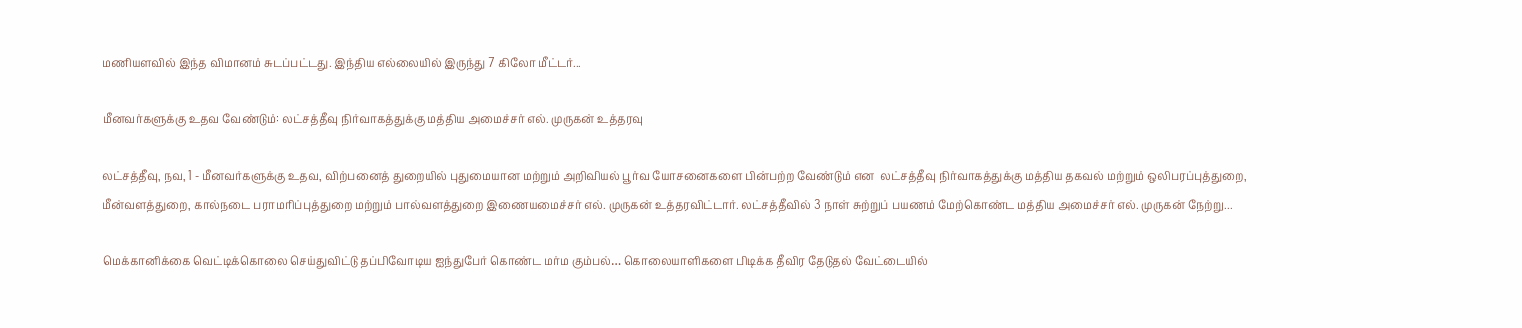மணியளவில் இந்த விமானம் சுடப்பட்டது. இந்திய எல்லையில் இருந்து 7 கிலோ மீட்டர்...

மீனவர்களுக்கு உதவ வேண்டும்: லட்சத்தீவு நிர்வாகத்துக்கு மத்திய அமைச்சர் எல். முருகன் உத்தரவு

லட்சத்தீவு, நவ, 1 - மீனவர்களுக்கு உதவ, விற்பனைத் துறையில் புதுமையான மற்றும் அறிவியல் பூர்வ யோசனைகளை பின்பற்ற வேண்டும் என  லட்சத்தீவு நிர்வாகத்துக்கு மத்திய தகவல் மற்றும் ஒலிபரப்புத்துறை, மீன்வளத்துறை, கால்நடை பராமரிப்புத்துறை மற்றும் பால்வளத்துறை இணையமைச்சர் எல். முருகன் உத்தரவிட்டார். லட்சத்தீவில் 3 நாள் சுற்றுப் பயணம் மேற்கொண்ட மத்திய அமைச்சர் எல். முருகன் நேற்று...

மெக்கானிக்கை வெட்டிக்கொலை செய்துவிட்டு தப்பிவோடிய ஐந்துபேர் கொண்ட மர்ம கும்பல்… கொலையாளிகளை பிடிக்க தீவிர தேடுதல் வேட்டையில்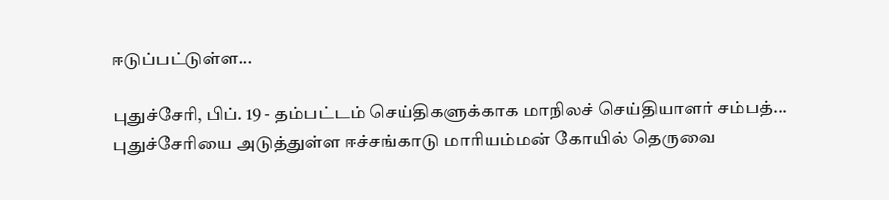ஈடுப்பட்டுள்ள...

புதுச்சேரி, பிப். 19 - தம்பட்டம் செய்திகளுக்காக மாநிலச் செய்தியாளர் சம்பத்... புதுச்சேரியை அடுத்துள்ள ஈச்சங்காடு மாரியம்மன் கோயில் தெருவை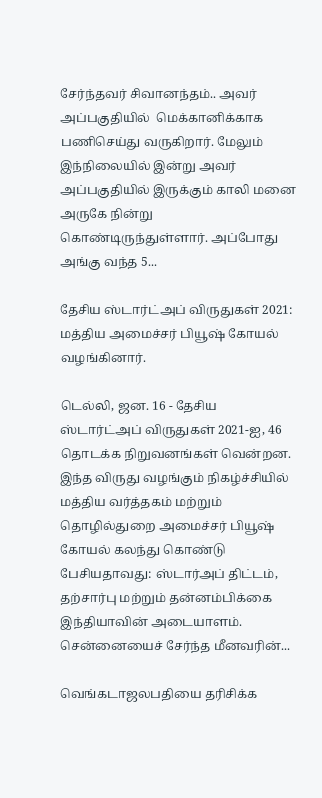சேர்ந்தவர் சிவானந்தம்.. அவர் அப்பகுதியில்  மெக்கானிக்காக பணிசெய்து வருகிறார். மேலும் இந்நிலையில் இன்று அவர் அப்பகுதியில் இருக்கும் காலி மனை அருகே நின்று கொண்டிருந்துள்ளார். அப்போது அங்கு வந்த 5...

தேசிய ஸ்டார்ட்அப் விருதுகள் 2021: மத்திய அமைச்சர் பியூஷ் கோயல் வழங்கினார்.

டெல்லி, ஜன. 16 - தேசிய ஸ்டார்ட்அப் விருதுகள் 2021-ஐ, 46 தொடக்க நிறுவனங்கள் வென்றன. இந்த விருது வழங்கும் நிகழ்ச்சியில் மத்திய வர்த்தகம் மற்றும் தொழில்துறை அமைச்சர் பியூஷ் கோயல் கலந்து கொண்டு பேசியதாவது: ஸ்டார்அப் திட்டம், தற்சார்பு மற்றும் தன்னம்பிக்கை இந்தியாவின் அடையாளம். சென்னையைச் சேர்ந்த மீனவரின்...

வெங்கடாஜலபதியை தரிசிக்க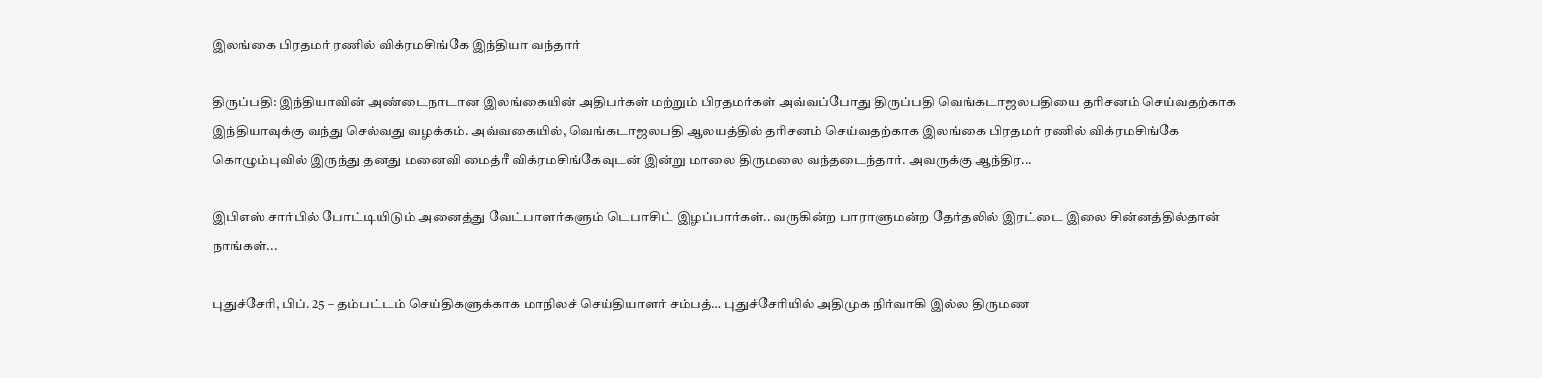இலங்கை பிரதமர் ரணில் விக்ரமசிங்கே இந்தியா வந்தார்

திருப்பதி: இந்தியாவின் அண்டைநாடான இலங்கையின் அதிபர்கள் மற்றும் பிரதமர்கள் அவ்வப்போது திருப்பதி வெங்கடாஜலபதியை தரிசனம் செய்வதற்காக இந்தியாவுக்கு வந்து செல்வது வழக்கம். அவ்வகையில், வெங்கடாஜலபதி ஆலயத்தில் தரிசனம் செய்வதற்காக இலங்கை பிரதமர் ரணில் விக்ரமசிங்கே கொழும்புவில் இருந்து தனது மனைவி மைத்ரீ விக்ரமசிங்கேவுடன் இன்று மாலை திருமலை வந்தடைந்தார். அவருக்கு ஆந்திர...

இபிஎஸ் சார்பில் போட்டியிடும் அனைத்து வேட்பாளர்களும் டெபாசிட் இழப்பார்கள்.. வருகின்ற பாராளுமன்ற தேர்தலில் இரட்டை இலை சின்னத்தில்தான் நாங்கள்...

புதுச்சேரி, பிப். 25 – தம்பட்டம் செய்திகளுக்காக மாநிலச் செய்தியாளர் சம்பத்… புதுச்சேரியில் அதிமுக நிர்வாகி இல்ல திருமண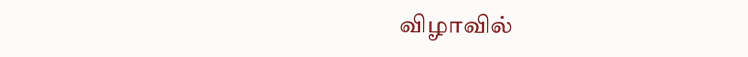விழாவில்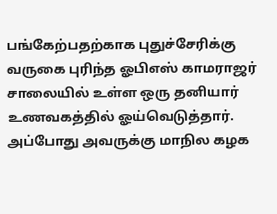பங்கேற்பதற்காக புதுச்சேரிக்கு வருகை புரிந்த ஓபிஎஸ் காமராஜர் சாலையில் உள்ள ஒரு தனியார் உணவகத்தில் ஓய்வெடுத்தார். அப்போது அவருக்கு மாநில கழக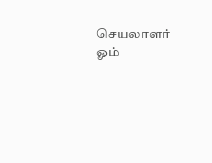செயலாளர் ஓம்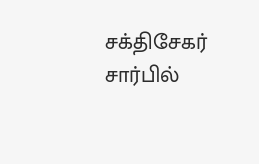சக்திசேகர் சார்பில்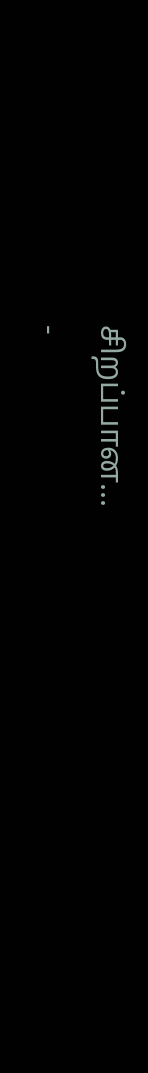சிறப்பான...
-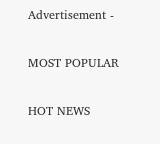Advertisement -

MOST POPULAR

HOT NEWS